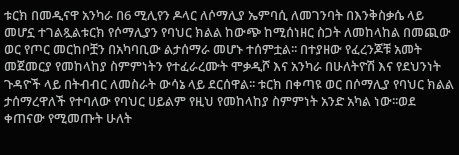ቱርክ በመዲናዋ አንካራ በ6 ሚሊየን ዶላር ለሶማሊያ ኤምባሲ ለመገንባት በእንቅስቃሴ ላይ መሆኗ ተገልጿልቱርክ የሶማሊያን የባህር ክልል ከውጭ ከሚሰነዘር ስጋት ለመከላከል በመጪው ወር የጦር መርከቦቿን በአካባቢው ልታሰማራ መሆኑ ተሰምቷል፡፡ በተያዘው የፈረንጆቹ አመት መጀመርያ የመከላከያ ስምምነትን የተፈራረሙት ሞቃዲሾ እና አንካራ በሁለትዮሽ እና የደህንነት ጉዳዮች ላይ በትብብር ለመስራት ውሳኔ ላይ ደርሰዋል፡፡ ቱርክ በቀጣዩ ወር በሶማሊያ የባህር ክልል ታሰማረዋለች የተባለው የባህር ሀይልም የዚህ የመከላከያ ስምምነት አንድ አካል ነው፡፡ወደ ቀጠናው የሚመጡት ሁለት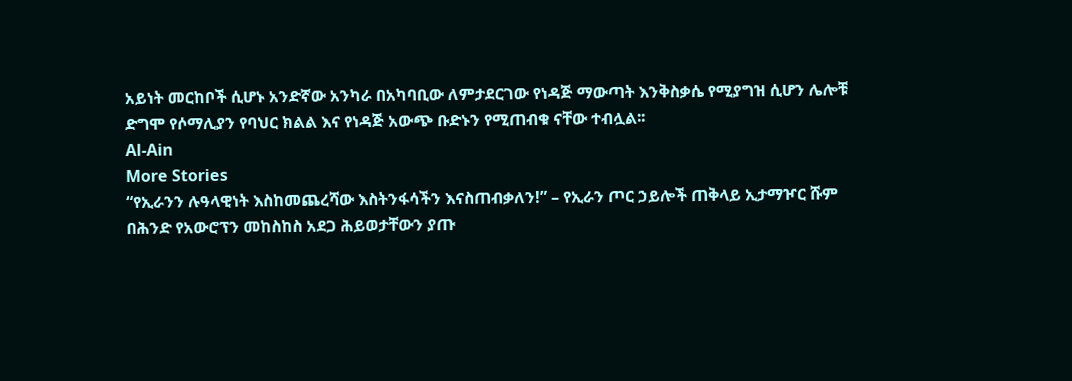አይነት መርከቦች ሲሆኑ አንድኛው አንካራ በአካባቢው ለምታደርገው የነዳጅ ማውጣት እንቅስቃሴ የሚያግዝ ሲሆን ሌሎቹ ድግሞ የሶማሊያን የባህር ክልል እና የነዳጅ አውጭ ቡድኑን የሚጠብቁ ናቸው ተብሏል፡፡
Al-Ain
More Stories
“የኢራንን ሉዓላዊነት እስከመጨረሻው እስትንፋሳችን እናስጠብቃለን!” – የኢራን ጦር ኃይሎች ጠቅላይ ኢታማዦር ሹም
በሕንድ የአውሮፕን መከስከስ አደጋ ሕይወታቸውን ያጡ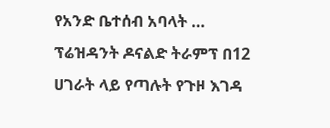የአንድ ቤተሰብ አባላት …
ፕሬዝዳንት ዶናልድ ትራምፕ በ12 ሀገራት ላይ የጣሉት የጉዞ እገዳ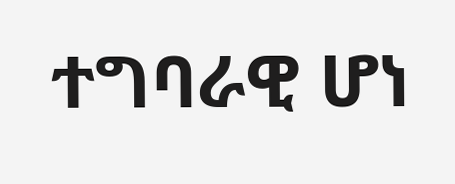ተግባራዊ ሆነ